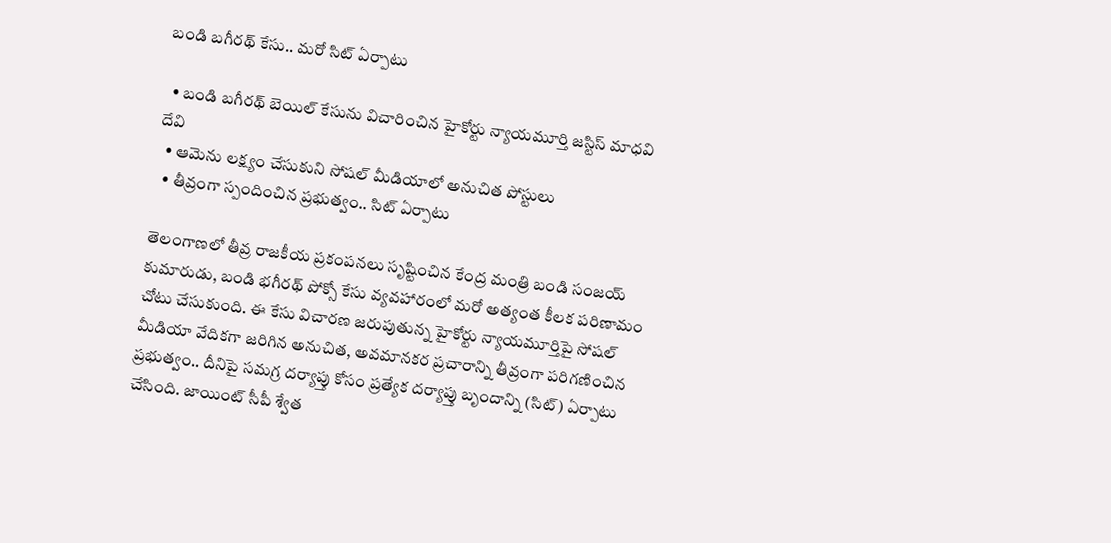బండి బగీరథ్ కేసు.. మరో సిట్ ఏర్పాటు

  • బండి బగీరథ్ బెయిల్ కేసును విచారించిన హైకోర్టు న్యాయమూర్తి జస్టిస్ మాధవి దేవి
  • ఆమెను లక్ష్యం చేసుకుని సోషల్ మీడియాలో అనుచిత పోస్టులు
  • తీవ్రంగా స్పందించిన ప్రభుత్వం.. సిట్ ఏర్పాటు

తెలంగాణలో తీవ్ర రాజకీయ ప్రకంపనలు సృష్టించిన కేంద్ర మంత్రి బండి సంజయ్ కుమారుడు, బండి భగీరథ్‌ పోక్సో కేసు వ్యవహారంలో మరో అత్యంత కీలక పరిణామం చోటు చేసుకుంది. ఈ కేసు విచారణ జరుపుతున్న హైకోర్టు న్యాయమూర్తిపై సోషల్‌ మీడియా వేదికగా జరిగిన అనుచిత, అవమానకర ప్రచారాన్ని తీవ్రంగా పరిగణించిన ప్రభుత్వం.. దీనిపై సమగ్ర దర్యాప్తు కోసం ప్రత్యేక దర్యాప్తు బృందాన్ని (సిట్) ఏర్పాటు చేసింది. జాయింట్‌ సీపీ శ్వేత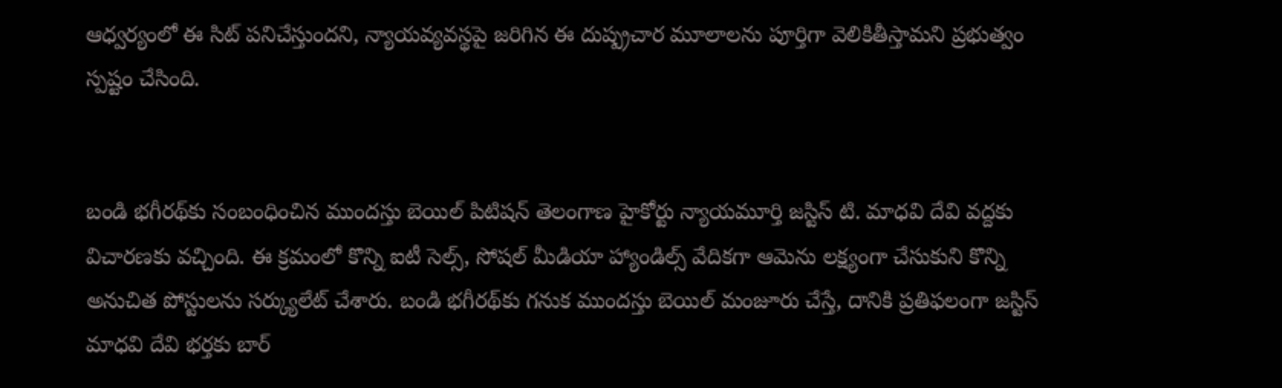ఆధ్వర్యంలో ఈ సిట్‌ పనిచేస్తుందని, న్యాయవ్యవస్థపై జరిగిన ఈ దుష్ప్రచార మూలాలను పూర్తిగా వెలికితీస్తామని ప్రభుత్వం స్పష్టం చేసింది.


బండి భగీరథ్‌కు సంబంధించిన ముందస్తు బెయిల్ పిటిషన్ తెలంగాణ హైకోర్టు న్యాయమూర్తి జస్టిస్ టి. మాధవి దేవి వద్దకు విచారణకు వచ్చింది. ఈ క్రమంలో కొన్ని ఐటీ సెల్స్, సోషల్ మీడియా హ్యాండిల్స్ వేదికగా ఆమెను లక్ష్యంగా చేసుకుని కొన్ని అనుచిత పోస్టులను సర్క్యులేట్ చేశారు. బండి భగీరథ్‌కు గనుక ముందస్తు బెయిల్ మంజూరు చేస్తే, దానికి ప్రతిఫలంగా జస్టిస్ మాధవి దేవి భర్తకు బార్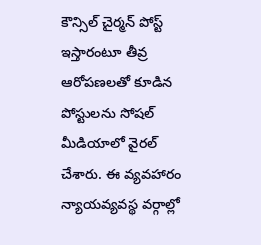కౌన్సిల్ చైర్మన్ పోస్ట్ ఇస్తారంటూ తీవ్ర ఆరోపణలతో కూడిన పోస్టులను సోషల్ మీడియాలో వైరల్ చేశారు. ఈ వ్యవహారం న్యాయవ్యవస్థ వర్గాల్లో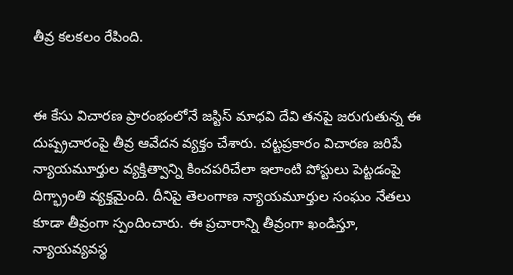తీవ్ర కలకలం రేపింది.


ఈ కేసు విచారణ ప్రారంభంలోనే జస్టిస్ మాధవి దేవి తనపై జరుగుతున్న ఈ దుష్ప్రచారంపై తీవ్ర ఆవేదన వ్యక్తం చేశారు. చట్టప్రకారం విచారణ జరిపే న్యాయమూర్తుల వ్యక్తిత్వాన్ని కించపరిచేలా ఇలాంటి పోస్టులు పెట్టడంపై దిగ్భ్రాంతి వ్యక్తమైంది. దీనిపై తెలంగాణ న్యాయమూర్తుల సంఘం నేతలు కూడా తీవ్రంగా స్పందించారు. ఈ ప్రచారాన్ని తీవ్రంగా ఖండిస్తూ, న్యాయవ్యవస్థ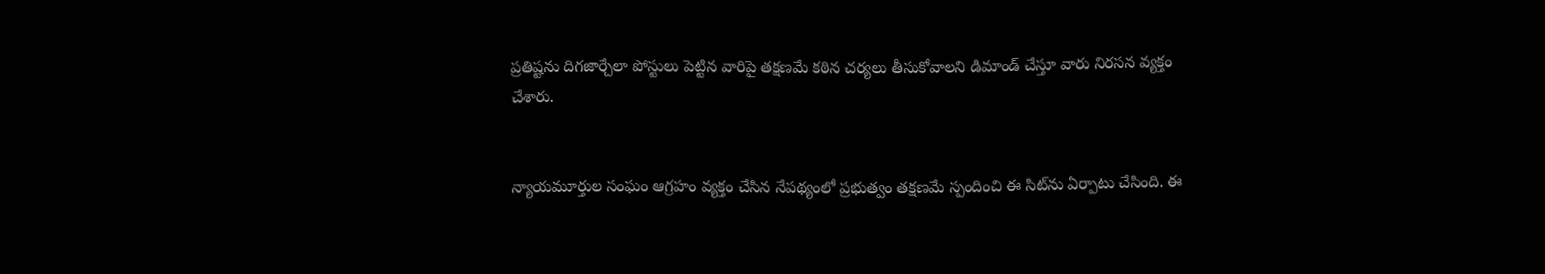ప్రతిష్టను దిగజార్చేలా పోస్టులు పెట్టిన వారిపై తక్షణమే కఠిన చర్యలు తీసుకోవాలని డిమాండ్ చేస్తూ వారు నిరసన వ్యక్తం చేశారు.


న్యాయమూర్తుల సంఘం ఆగ్రహం వ్యక్తం చేసిన నేపథ్యంలో ప్రభుత్వం తక్షణమే స్పందించి ఈ సిట్‌ను ఏర్పాటు చేసింది. ఈ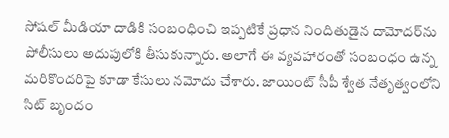సోషల్ మీడియా దాడికి సంబంధించి ఇప్పటికే ప్రధాన నిందితుడైన దామోదర్‌ను పోలీసులు అదుపులోకి తీసుకున్నారు. అలాగే ఈ వ్యవహారంతో సంబంధం ఉన్న మరికొందరిపై కూడా కేసులు నమోదు చేశారు. జాయింట్‌ సీపీ శ్వేత నేతృత్వంలోని సిట్ బృందం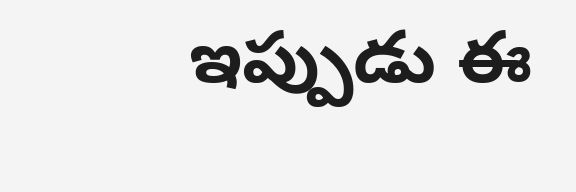ఇప్పుడు ఈ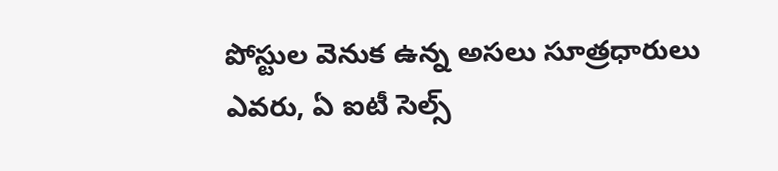పోస్టుల వెనుక ఉన్న అసలు సూత్రధారులు ఎవరు, ఏ ఐటీ సెల్స్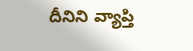దీనిని వ్యాప్తి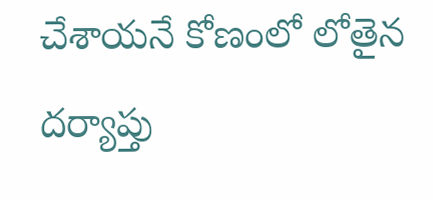చేశాయనే కోణంలో లోతైన దర్యాప్తు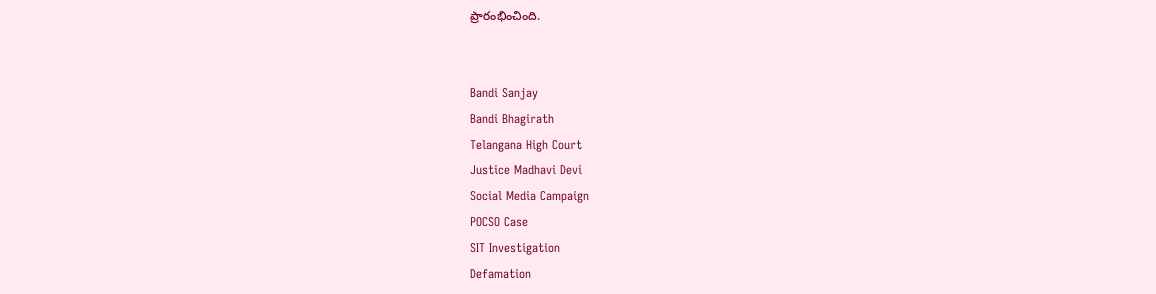ప్రారంభించింది.


Bandi Sanjay
Bandi Bhagirath
Telangana High Court
Justice Madhavi Devi
Social Media Campaign
POCSO Case
SIT Investigation
Defamation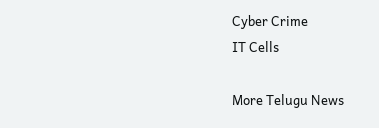Cyber Crime
IT Cells

More Telugu News